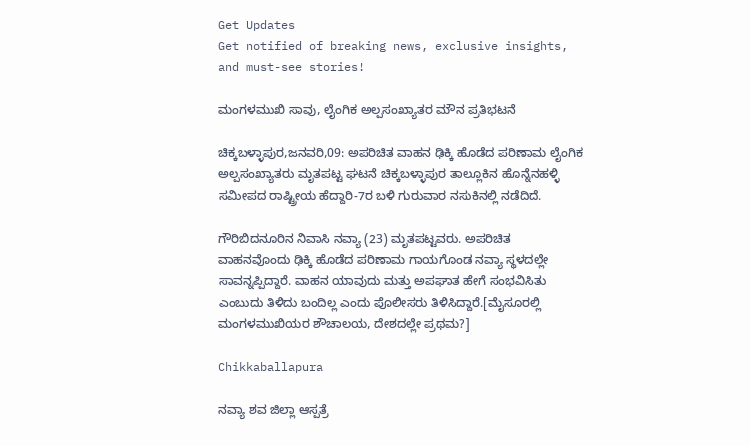Get Updates
Get notified of breaking news, exclusive insights, and must-see stories!

ಮಂಗಳಮುಖಿ ಸಾವು, ಲೈಂಗಿಕ ಅಲ್ಪಸಂಖ್ಯಾತರ ಮೌನ ಪ್ರತಿಭಟನೆ

ಚಿಕ್ಕಬಳ್ಳಾಪುರ,ಜನವರಿ,09: ಅಪರಿಚಿತ ವಾಹನ ಢಿಕ್ಕಿ ಹೊಡೆದ ಪರಿಣಾಮ ಲೈಂಗಿಕ ಅಲ್ಪಸಂಖ್ಯಾತರು ಮೃತಪಟ್ಟ ಘಟನೆ ಚಿಕ್ಕಬಳ್ಳಾಪುರ ತಾಲ್ಲೂಕಿನ ಹೊನ್ನೆನಹಳ್ಳಿ ಸಮೀಪದ ರಾಷ್ಟ್ರೀಯ ಹೆದ್ದಾರಿ-7ರ ಬಳಿ ಗುರುವಾರ ನಸುಕಿನಲ್ಲಿ ನಡೆದಿದೆ.

ಗೌರಿಬಿದನೂರಿನ ನಿವಾಸಿ ನವ್ಯಾ (23) ಮೃತಪಟ್ಟವರು. ಅಪರಿಚಿತ ವಾಹನವೊಂದು ಢಿಕ್ಕಿ ಹೊಡೆದ ಪರಿಣಾಮ ಗಾಯಗೊಂಡ ನವ್ಯಾ ಸ್ಥಳದಲ್ಲೇ ಸಾವನ್ನಪ್ಪಿದ್ದಾರೆ. ವಾಹನ ಯಾವುದು ಮತ್ತು ಅಪಘಾತ ಹೇಗೆ ಸಂಭವಿಸಿತು ಎಂಬುದು ತಿಳಿದು ಬಂದಿಲ್ಲ ಎಂದು ಪೊಲೀಸರು ತಿಳಿಸಿದ್ದಾರೆ.[ಮೈಸೂರಲ್ಲಿ ಮಂಗಳಮುಖಿಯರ ಶೌಚಾಲಯ, ದೇಶದಲ್ಲೇ ಪ್ರಥಮ?]

Chikkaballapura

ನವ್ಯಾ ಶವ ಜಿಲ್ಲಾ ಆಸ್ಪತ್ರೆ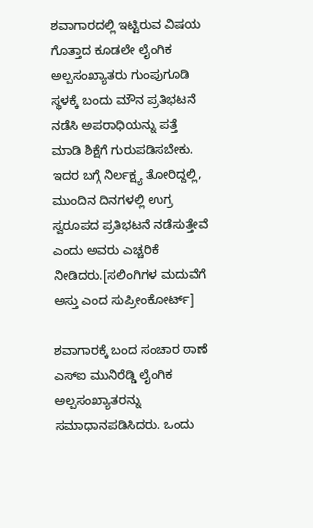ಶವಾಗಾರದಲ್ಲಿ ಇಟ್ಟಿರುವ ವಿಷಯ ಗೊತ್ತಾದ ಕೂಡಲೇ ಲೈಂಗಿಕ ಅಲ್ಪಸಂಖ್ಯಾತರು ಗುಂಪುಗೂಡಿ ಸ್ಥಳಕ್ಕೆ ಬಂದು ಮೌನ ಪ್ರತಿಭಟನೆ ನಡೆಸಿ ಅಪರಾಧಿಯನ್ನು ಪತ್ತೆ ಮಾಡಿ ಶಿಕ್ಷೆಗೆ ಗುರುಪಡಿಸಬೇಕು. ಇದರ ಬಗ್ಗೆ ನಿರ್ಲಕ್ಷ್ಯ ತೋರಿದ್ದಲ್ಲಿ, ಮುಂದಿನ ದಿನಗಳಲ್ಲಿ ಉಗ್ರ ಸ್ವರೂಪದ ಪ್ರತಿಭಟನೆ ನಡೆಸುತ್ತೇವೆ ಎಂದು ಅವರು ಎಚ್ಚರಿಕೆ ನೀಡಿದರು.[ಸಲಿಂಗಿಗಳ ಮದುವೆಗೆ ಅಸ್ತು ಎಂದ ಸುಪ್ರೀಂಕೋರ್ಟ್]

ಶವಾಗಾರಕ್ಕೆ ಬಂದ ಸಂಚಾರ ಠಾಣೆ ಎಸ್ಐ ಮುನಿರೆಡ್ಡಿ ಲೈಂಗಿಕ ಅಲ್ಪಸಂಖ್ಯಾತರನ್ನು ಸಮಾಧಾನಪಡಿಸಿದರು. ಒಂದು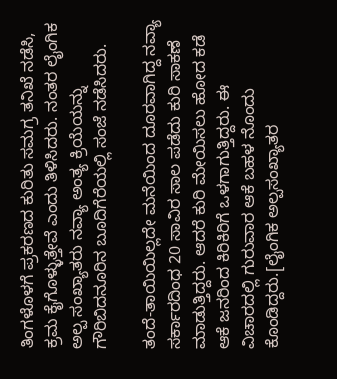ತಿಂಗಳೊಳಗೆ ಪ್ರಕರಣದ ಕುರಿತು ಸಮಗ್ರ ತನಿಖೆ ನಡೆಸಿ, ಕ್ರಮ ಕೈಗೊಳ್ಳುತ್ತೇವೆ ಎಂದು ತಿಳಿಸಿದರು. ನಂತರ ಲೈಂಗಿಕ ಅಲ್ಪ ಸಂಖ್ಯಾತರು ನವ್ಯಾ ಅಂತ್ಯ ಕ್ರಿಯೆಯನ್ನು ಗೌರಿಬಿದನೂರಿನ ಬೂದಿಗೆರೆಯಲ್ಲಿ ಸಂಜೆ ನಡೆಸಿದರು.

ತಂದೆ-ತಾಯಿಯಿಲ್ಲದೇ ಮನೆಯಿಂದ ದೂರವಾಗಿದ್ದ ನವ್ಯಾ ಸರ್ಕಾರದಿಂಧ 20 ಸಾವಿರ ಸಾಲ ಪಡೆದು ಕುರಿ ಸಾಕಣೆ ಮಾಡುತ್ತಿದ್ದರು. ಆದರೆ ಕುರಿ ಮೇಯಿಸಲು ಹೋದ ಕಡೆ ಆಕೆ ಜನರಿಂದ ಕಿರಿಕಿರಿಗೆ ಒಳಗಾಗುತ್ತಿದ್ದರು. ಈ ವಿಚಾರದಲ್ಲಿ ಗುರುವಾರ ಆಕೆ ಬಹಳ ನೊಂದು ಕೊಂಡಿದ್ದರು.[ಲೈಂಗಿಕ ಅಲ್ಪಸಂಖ್ಯಾತರ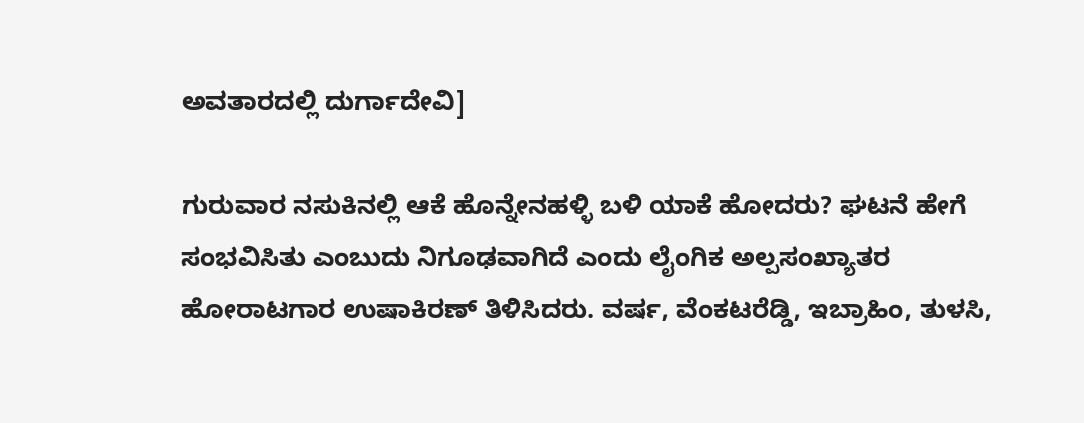ಅವತಾರದಲ್ಲಿ ದುರ್ಗಾದೇವಿ]

ಗುರುವಾರ ನಸುಕಿನಲ್ಲಿ ಆಕೆ ಹೊನ್ನೇನಹಳ್ಳಿ ಬಳಿ ಯಾಕೆ ಹೋದರು? ಘಟನೆ ಹೇಗೆ ಸಂಭವಿಸಿತು ಎಂಬುದು ನಿಗೂಢವಾಗಿದೆ ಎಂದು ಲೈಂಗಿಕ ಅಲ್ಪಸಂಖ್ಯಾತರ ಹೋರಾಟಗಾರ ಉಷಾಕಿರಣ್ ತಿಳಿಸಿದರು. ವರ್ಷ, ವೆಂಕಟರೆಡ್ಡಿ, ಇಬ್ರಾಹಿಂ, ತುಳಸಿ,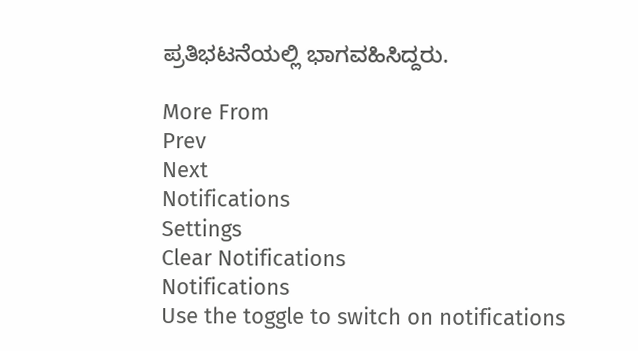ಪ್ರತಿಭಟನೆಯಲ್ಲಿ ಭಾಗವಹಿಸಿದ್ದರು.

More From
Prev
Next
Notifications
Settings
Clear Notifications
Notifications
Use the toggle to switch on notifications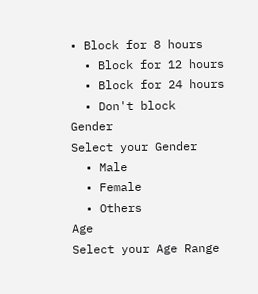• Block for 8 hours
  • Block for 12 hours
  • Block for 24 hours
  • Don't block
Gender
Select your Gender
  • Male
  • Female
  • Others
Age
Select your Age Range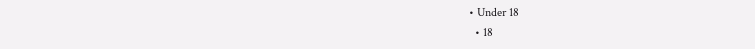• Under 18
  • 18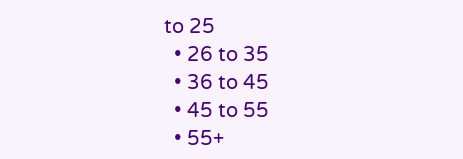to 25
  • 26 to 35
  • 36 to 45
  • 45 to 55
  • 55+